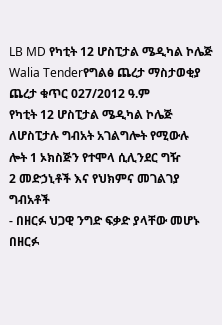LB MD የካቲት 12 ሆስፒታል ሜዲካል ኮሌጅ
Walia Tenderየግልፅ ጨረታ ማስታወቂያ
ጨረታ ቁጥር 027/2012 ዓ.ም
የካቲት 12 ሆስፒታል ሜዲካል ኮሌጅ ለሆስፒታሉ ግብአት አገልግሎት የሚውሉ
ሎት 1 ኦክስጅን የተሞላ ሲሊንደር ግዥ
2 መድኃኒቶች እና የህክምና መገልገያ ግብአቶች
- በዘርፉ ህጋዊ ንግድ ፍቃድ ያላቸው መሆኑ በዘርፉ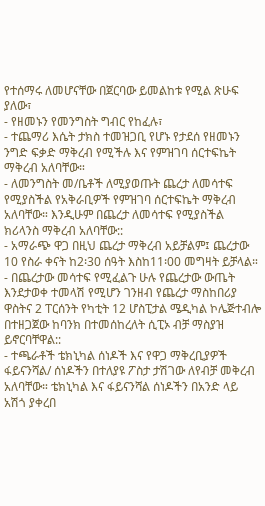የተሰማሩ ለመሆናቸው በጀርባው ይመልከቱ የሚል ጽሁፍ ያለው፣
- የዘመኑን የመንግስት ግብር የከፈሉ፣
- ተጨማሪ እሴት ታክስ ተመዝጋቢ የሆኑ የታደሰ የዘመኑን ንግድ ፍቃድ ማቅረብ የሚችሉ እና የምዝገባ ሰርተፍኬት ማቅረብ አለባቸው።
- ለመንግስት መ/ቤቶች ለሚያወጡት ጨረታ ለመሳተፍ የሚያስችል የአቅራቢዎች የምዝገባ ሰርተፍኬት ማቅረብ አለባቸው። እንዲሁም በጨረታ ለመሳተፍ የሚያስችል ክሪላንስ ማቅረብ አለባቸው::
- አማራጭ ዋጋ በዚህ ጨረታ ማቅረብ አይቻልም፤ ጨረታው 10 የስራ ቀናት ከ2፡30 ሰዓት እስከ11፡00 መግዛት ይቻላል።
- በጨረታው መሳተፍ የሚፈልጉ ሁሉ የጨረታው ውጤት እንደታወቀ ተመላሽ የሚሆን ገንዘብ የጨረታ ማስከበሪያ ዋስትና 2 ፐርሰንት የካቲት 12 ሆስፒታል ሜዲካል ኮሌጅተብሎ በተዘጋጀው ከባንክ በተመሰከረለት ሲፒኦ ብቻ ማስያዝ ይኖርባቸዋል::
- ተጫራቶች ቴክኒካል ሰነዶች እና የዋጋ ማቅረቢያዎች ፋይናንሻል/ ሰነዶችን በተለያዩ ፖስታ ታሽገው ለየብቻ መቅረብ አለባቸው። ቴክኒካል እና ፋይናንሻል ሰነዶችን በአንድ ላይ አሽጎ ያቀረበ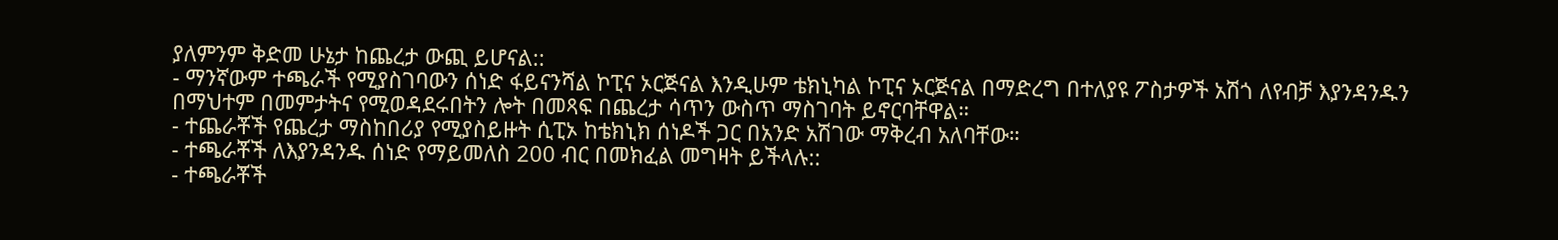ያለምንም ቅድመ ሁኔታ ከጨረታ ውጪ ይሆናል::
- ማንኛውም ተጫራች የሚያስገባውን ሰነድ ፋይናንሻል ኮፒና ኦርጅናል እንዲሁም ቴክኒካል ኮፒና ኦርጅናል በማድረግ በተለያዩ ፖስታዎች አሽጎ ለየብቻ እያንዳንዱን በማህተም በመምታትና የሚወዳደሩበትን ሎት በመጻፍ በጨረታ ሳጥን ውስጥ ማስገባት ይኖርባቸዋል።
- ተጨራቾች የጨረታ ማስከበሪያ የሚያስይዙት ሲፒኦ ከቴክኒክ ሰነዶች ጋር በአንድ አሽገው ማቅረብ አለባቸው።
- ተጫራቾች ለእያንዳንዱ ሰነድ የማይመለስ 200 ብር በመክፈል መግዛት ይችላሉ::
- ተጫራቾች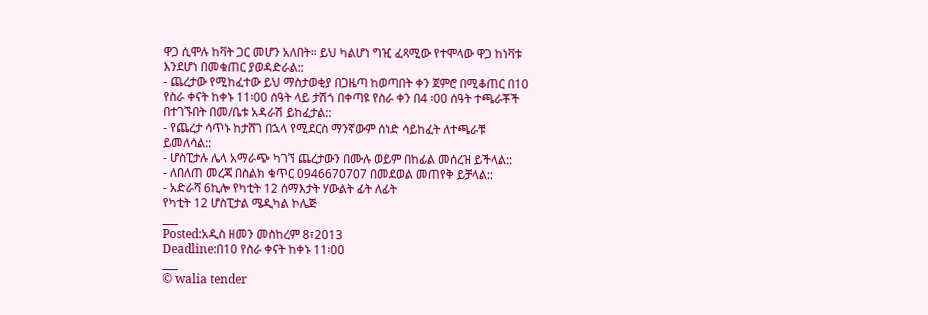ዋጋ ሲሞሉ ከቫት ጋር መሆን አለበት። ይህ ካልሆነ ግዢ ፈጻሚው የተሞላው ዋጋ ከነቫቱ እንደሆነ በመቁጠር ያወዳድራል::
- ጨረታው የሚከፈተው ይህ ማስታወቂያ በጋዜጣ ከወጣበት ቀን ጀምሮ በሚቆጠር በ10 የስራ ቀናት ከቀኑ 11፡00 ሰዓት ላይ ታሽጎ በቀጣዩ የስራ ቀን በ4 ፡00 ሰዓት ተጫራቾች በተገኙበት በመ/ቤቱ አዳራሽ ይከፈታል::
- የጨረታ ሳጥኑ ከታሸገ በኋላ የሚደርስ ማንኛውም ሰነድ ሳይከፈት ለተጫራቹ ይመለሳል::
- ሆስፒታሉ ሌላ አማራጭ ካገኘ ጨረታውን በሙሉ ወይም በከፊል መሰረዝ ይችላል::
- ለበለጠ መረጃ በስልክ ቁጥር 0946670707 በመደወል መጠየቅ ይቻላል::
- አድራሻ 6ኪሎ የካቲት 12 ሰማእታት ሃውልት ፊት ለፊት
የካቲት 12 ሆስፒታል ሜዲካል ኮሌጅ
___
Posted:አዲስ ዘመን መስከረም 8፣2013
Deadline:በ10 የስራ ቀናት ከቀኑ 11፡00
___
© walia tender